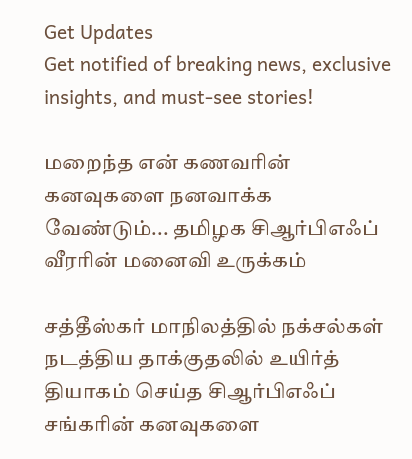Get Updates
Get notified of breaking news, exclusive insights, and must-see stories!

மறைந்த என் கணவரின் கனவுகளை நனவாக்க வேண்டும்... தமிழக சிஆர்பிஎஃப் வீரரின் மனைவி உருக்கம்

சத்தீஸ்கர் மாநிலத்தில் நக்சல்கள் நடத்திய தாக்குதலில் உயிர்த் தியாகம் செய்த சிஆர்பிஎஃப் சங்கரின் கனவுகளை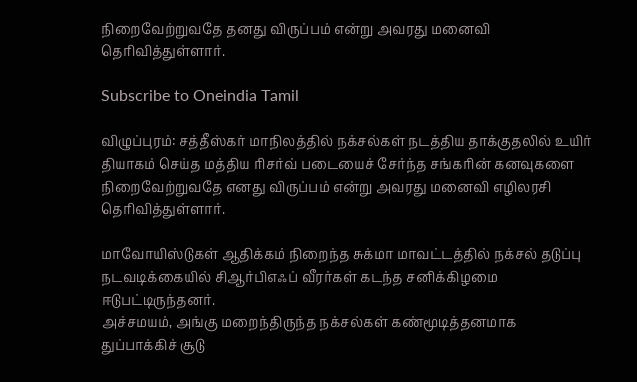நிறைவேற்றுவதே தனது விருப்பம் என்று அவரது மனைவி தெரிவித்துள்ளார்.

Subscribe to Oneindia Tamil

விழுப்புரம்: சத்தீஸ்கர் மாநிலத்தில் நக்சல்கள் நடத்திய தாக்குதலில் உயிர் தியாகம் செய்த மத்திய ரிசர்வ் படையைச் சேர்ந்த சங்கரின் கனவுகளை நிறைவேற்றுவதே எனது விருப்பம் என்று அவரது மனைவி எழிலரசி தெரிவித்துள்ளார்.

மாவோயிஸ்டுகள் ஆதிக்கம் நிறைந்த சுக்மா மாவட்டத்தில் நக்சல் தடுப்பு நடவடிக்கையில் சிஆர்பிஎஃப் வீரர்கள் கடந்த சனிக்கிழமை ஈடுபட்டிருந்தனர்.
அச்சமயம், அங்கு மறைந்திருந்த நக்சல்கள் கண்மூடித்தனமாக துப்பாக்கிச் சூடு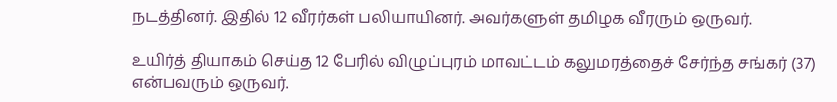நடத்தினர். இதில் 12 வீரர்கள் பலியாயினர். அவர்களுள் தமிழக வீரரும் ஒருவர்.

உயிர்த் தியாகம் செய்த 12 பேரில் விழுப்புரம் மாவட்டம் கலுமரத்தைச் சேர்ந்த சங்கர் (37) என்பவரும் ஒருவர்.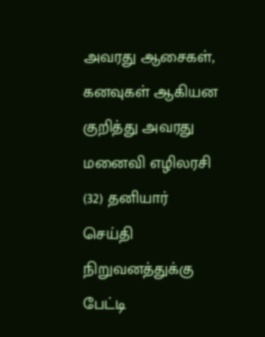அவரது ஆசைகள், கனவுகள் ஆகியன குறித்து அவரது மனைவி எழிலரசி (32) தனியார் செய்தி நிறுவனத்துக்கு பேட்டி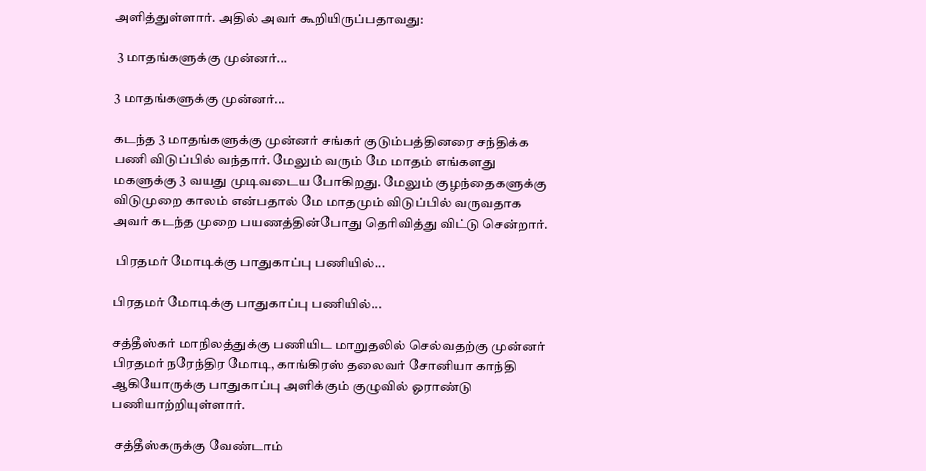அளித்துள்ளார். அதில் அவர் கூறியிருப்பதாவது:

 3 மாதங்களுக்கு முன்னர்...

3 மாதங்களுக்கு முன்னர்...

கடந்த 3 மாதங்களுக்கு முன்னர் சங்கர் குடும்பத்தினரை சந்திக்க பணி விடுப்பில் வந்தார். மேலும் வரும் மே மாதம் எங்களது மகளுக்கு 3 வயது முடிவடைய போகிறது. மேலும் குழந்தைகளுக்கு விடுமுறை காலம் என்பதால் மே மாதமும் விடுப்பில் வருவதாக அவர் கடந்த முறை பயணத்தின்போது தெரிவித்து விட்டு சென்றார்.

 பிரதமர் மோடிக்கு பாதுகாப்பு பணியில்...

பிரதமர் மோடிக்கு பாதுகாப்பு பணியில்...

சத்தீஸ்கர் மாநிலத்துக்கு பணியிட மாறுதலில் செல்வதற்கு முன்னர் பிரதமர் நரேந்திர மோடி, காங்கிரஸ் தலைவர் சோனியா காந்தி ஆகியோருக்கு பாதுகாப்பு அளிக்கும் குழுவில் ஓராண்டு பணியாற்றியுள்ளார்.

 சத்தீஸ்கருக்கு வேண்டாம்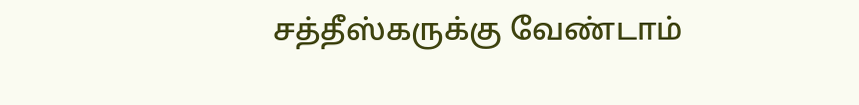சத்தீஸ்கருக்கு வேண்டாம்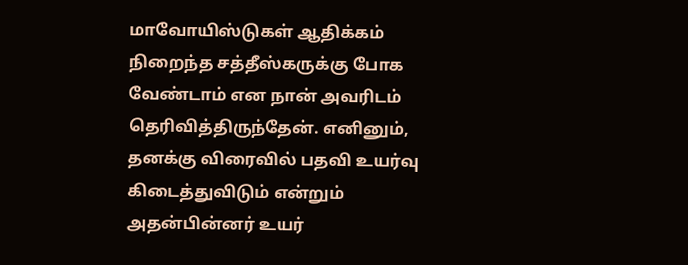மாவோயிஸ்டுகள் ஆதிக்கம் நிறைந்த சத்தீஸ்கருக்கு போக வேண்டாம் என நான் அவரிடம் தெரிவித்திருந்தேன். எனினும், தனக்கு விரைவில் பதவி உயர்வு கிடைத்துவிடும் என்றும் அதன்பின்னர் உயர்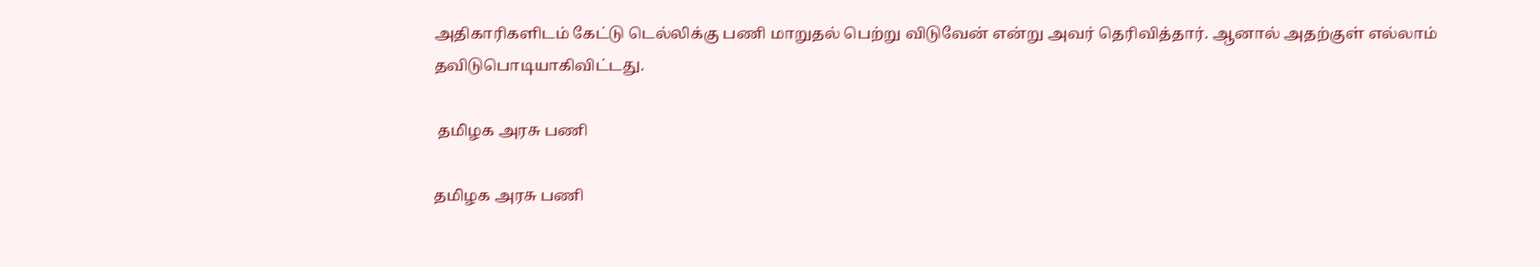அதிகாரிகளிடம் கேட்டு டெல்லிக்கு பணி மாறுதல் பெற்று விடுவேன் என்று அவர் தெரிவித்தார். ஆனால் அதற்குள் எல்லாம் தவிடுபொடியாகிவிட்டது.

 தமிழக அரசு பணி

தமிழக அரசு பணி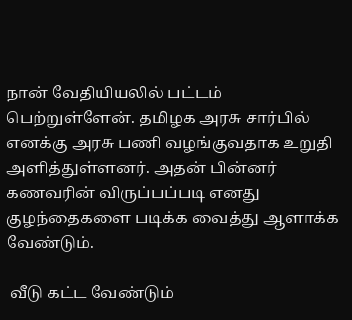நான் வேதியியலில் பட்டம் பெற்றுள்ளேன். தமிழக அரசு சார்பில் எனக்கு அரசு பணி வழங்குவதாக உறுதி அளித்துள்ளனர். அதன் பின்னர் கணவரின் விருப்பப்படி எனது குழந்தைகளை படிக்க வைத்து ஆளாக்க வேண்டும்.

 வீடு கட்ட வேண்டும்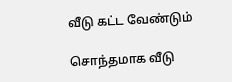வீடு கட்ட வேண்டும்

சொந்தமாக வீடு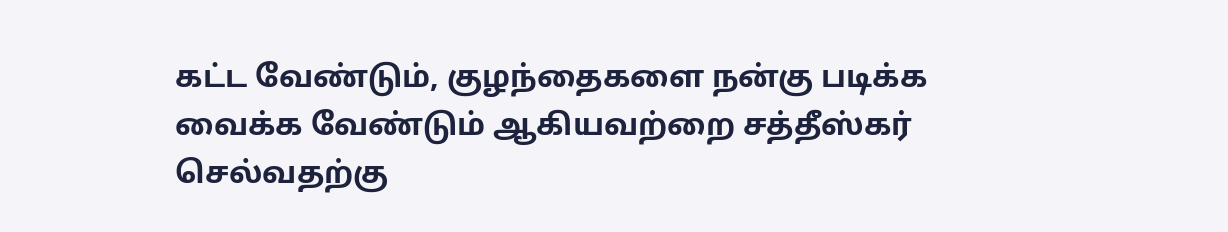கட்ட வேண்டும், குழந்தைகளை நன்கு படிக்க வைக்க வேண்டும் ஆகியவற்றை சத்தீஸ்கர் செல்வதற்கு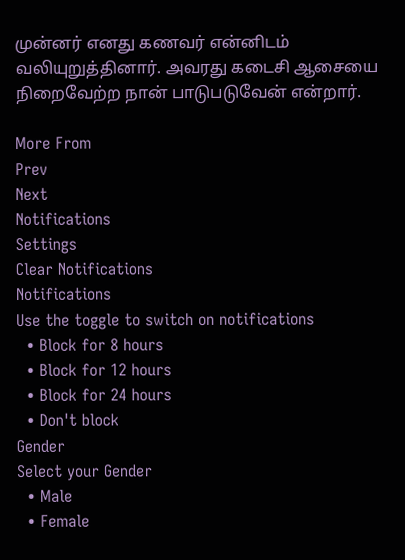முன்னர் எனது கணவர் என்னிடம் வலியுறுத்தினார். அவரது கடைசி ஆசையை நிறைவேற்ற நான் பாடுபடுவேன் என்றார்.

More From
Prev
Next
Notifications
Settings
Clear Notifications
Notifications
Use the toggle to switch on notifications
  • Block for 8 hours
  • Block for 12 hours
  • Block for 24 hours
  • Don't block
Gender
Select your Gender
  • Male
  • Female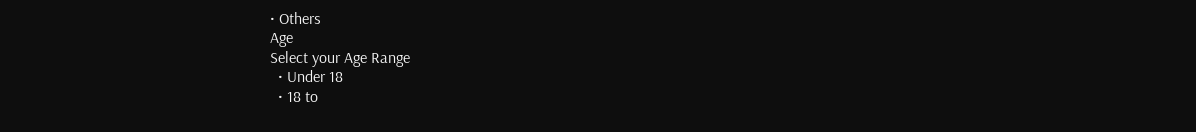• Others
Age
Select your Age Range
  • Under 18
  • 18 to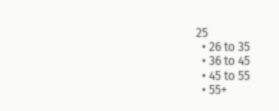25
  • 26 to 35
  • 36 to 45
  • 45 to 55
  • 55+